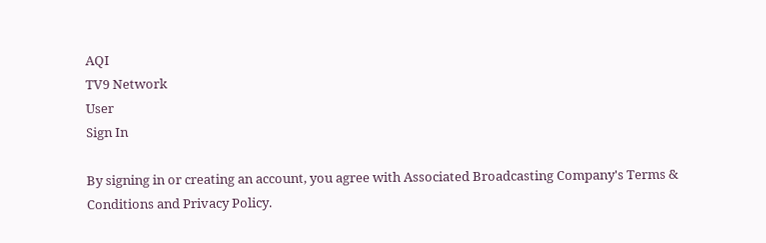AQI
TV9 Network
User
Sign In

By signing in or creating an account, you agree with Associated Broadcasting Company's Terms & Conditions and Privacy Policy.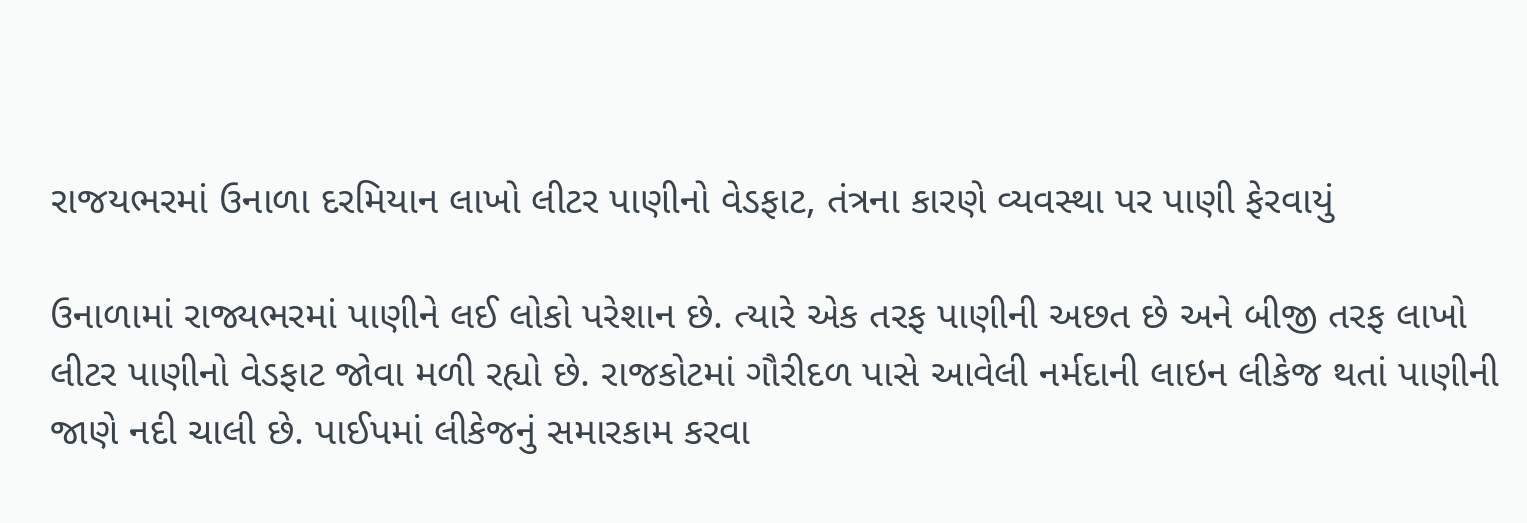રાજયભરમાં ઉનાળા દરમિયાન લાખો લીટર પાણીનો વેડફાટ, તંત્રના કારણે વ્યવસ્થા પર પાણી ફેરવાયું

ઉનાળામાં રાજ્યભરમાં પાણીને લઈ લોકો પરેશાન છે. ત્યારે એક તરફ પાણીની અછત છે અને બીજી તરફ લાખો લીટર પાણીનો વેડફાટ જોવા મળી રહ્યો છે. રાજકોટમાં ગૌરીદળ પાસે આવેલી નર્મદાની લાઇન લીકેજ થતાં પાણીની જાણે નદી ચાલી છે. પાઈપમાં લીકેજનું સમારકામ કરવા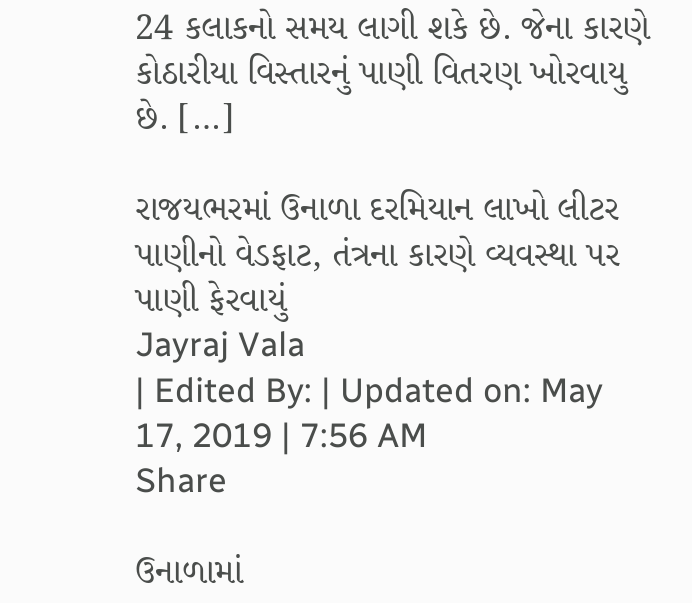24 કલાકનો સમય લાગી શકે છે. જેના કારણે કોઠારીયા વિસ્તારનું પાણી વિતરણ ખોરવાયુ છે. […]

રાજયભરમાં ઉનાળા દરમિયાન લાખો લીટર પાણીનો વેડફાટ, તંત્રના કારણે વ્યવસ્થા પર પાણી ફેરવાયું
Jayraj Vala
| Edited By: | Updated on: May 17, 2019 | 7:56 AM
Share

ઉનાળામાં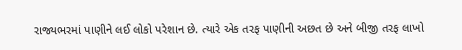રાજ્યભરમાં પાણીને લઈ લોકો પરેશાન છે. ત્યારે એક તરફ પાણીની અછત છે અને બીજી તરફ લાખો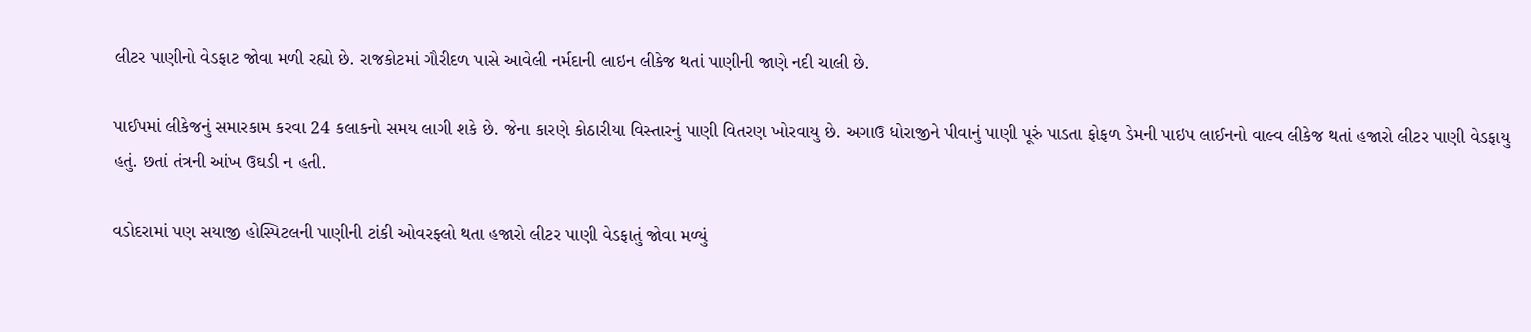લીટર પાણીનો વેડફાટ જોવા મળી રહ્યો છે. રાજકોટમાં ગૌરીદળ પાસે આવેલી નર્મદાની લાઇન લીકેજ થતાં પાણીની જાણે નદી ચાલી છે.

પાઈપમાં લીકેજનું સમારકામ કરવા 24 કલાકનો સમય લાગી શકે છે. જેના કારણે કોઠારીયા વિસ્તારનું પાણી વિતરણ ખોરવાયુ છે. અગાઉ ધોરાજીને પીવાનું પાણી પૂરું પાડતા ફોફળ ડેમની પાઇપ લાઈનનો વાલ્વ લીકેજ થતાં હજારો લીટર પાણી વેડફાયુ હતું. છતાં તંત્રની આંખ ઉઘડી ન હતી.

વડોદરામાં પણ સયાજી હોસ્પિટલની પાણીની ટાંકી ઓવરફ્લો થતા હજારો લીટર પાણી વેડફાતું જોવા મળ્યું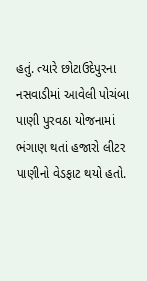હતું. ત્યારે છોટાઉદેપુરના નસવાડીમાં આવેલી પોચંબા પાણી પુરવઠા યોજનામાં ભંગાણ થતાં હજારો લીટર પાણીનો વેડફાટ થયો હતો.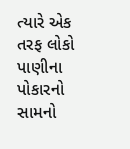ત્યારે એક તરફ લોકો પાણીના પોકારનો સામનો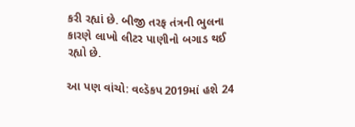કરી રહ્યાં છે. બીજી તરફ તંત્રની ભુલના કારણે લાખો લીટર પાણીનો બગાડ થઈ રહ્યો છે.

આ પણ વાંચો: વલ્ડૅકપ 2019માં હશે 24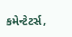કમેન્ટેટર્સ,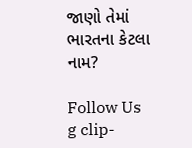જાણો તેમાં ભારતના કેટલા નામ?

Follow Us
g clip-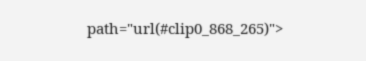path="url(#clip0_868_265)">